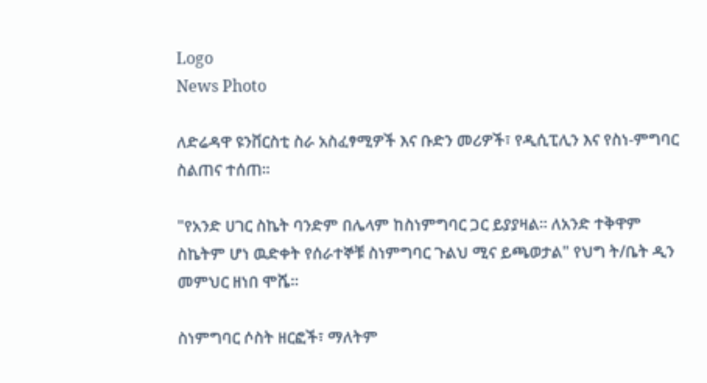Logo
News Photo

ለድሬዳዋ ዩንቨርስቲ ስራ አስፈፃሚዎች እና ቡድን መሪዎች፣ የዲሲፒሊን እና የስነ-ምግባር ስልጠና ተሰጠ።

"የአንድ ሀገር ስኬት ባንድም በሌላም ከስነምግባር ጋር ይያያዛል። ለአንድ ተቅዋም ስኬትም ሆነ ዉድቀት የሰራተኞቹ ስነምግባር ጉልህ ሚና ይጫወታል" የህግ ት/ቤት ዲን መምህር ዘነበ ሞሼ።

ስነምግባር ሶስት ዘርፎች፣ ማለትም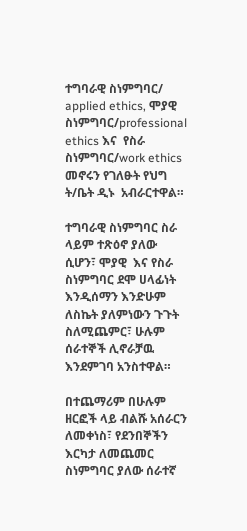ተግባራዊ ስነምግባር/ applied ethics, ሞያዊ ስነምግባር/professional ethics እና  የስራ ስነምግባር/work ethics መኖሩን የገለፁት የህግ ት/ቤት ዲኑ  አብራርተዋል።

ተግባራዊ ስነምግባር ስራ ላይም ተጽዕኖ ያለው ሲሆን፣ ሞያዊ  እና የስራ ስነምግባር ደሞ ሀላፊነት እንዲሰማን እንድሁም ለስኬት ያለምነውን ጉጉት ስለሚጨምር፣ ሁሉም ሰራተኞች ሊኖራቻዉ እንደምገባ አንስተዋል።

በተጨማሪም በሁሉም ዘርፎች ላይ ብልሹ አሰራርን ለመቀነስ፣ የደንበኞችን እርካታ ለመጨመር ስነምግባር ያለው ሰራተኛ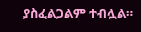ያስፈልጋልም ተብሏል።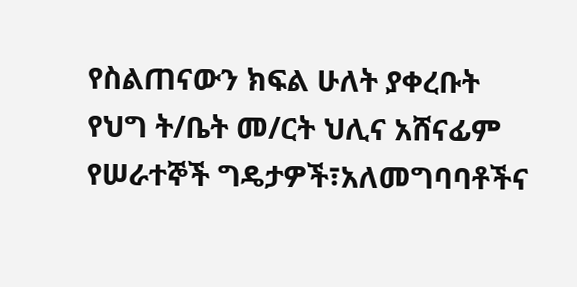የስልጠናውን ክፍል ሁለት ያቀረቡት የህግ ት/ቤት መ/ርት ህሊና አሸናፊም የሠራተኞች ግዴታዎች፣አለመግባባቶችና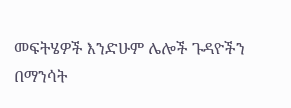መፍትሄዎች እንድሁም ሌሎች ጉዳዮችን በማንሳት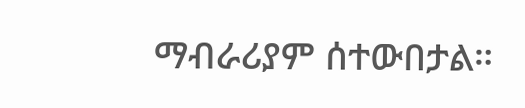ማብራሪያም ሰተውበታል።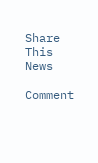Share This News

Comment